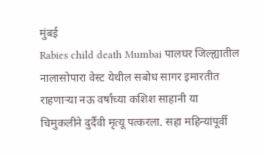मुंबई
Rabies child death Mumbai पालघर जिल्ह्यातील नालासोपारा वेस्ट येथील सबोध सागर इमारतीत राहणाऱ्या नऊ वर्षांच्या कशिश साहानी या चिमुकलीने दुर्दैवी मृत्यू पत्करला. सहा महिन्यांपूर्वी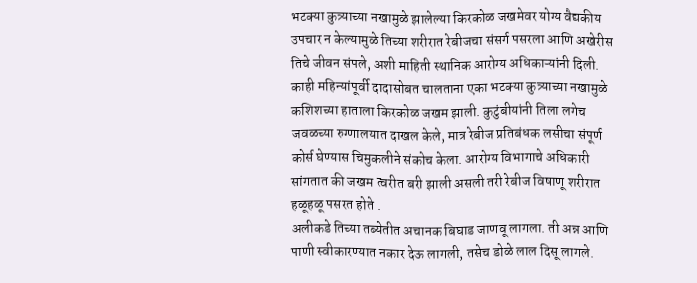भटक्या कुत्र्याच्या नखामुळे झालेल्या किरकोळ जखमेवर योग्य वैद्यकीय उपचार न केल्यामुळे तिच्या शरीरात रेबीजचा संसर्ग पसरला आणि अखेरीस तिचे जीवन संपले, अशी माहिती स्थानिक आरोग्य अधिकाऱ्यांनी दिली.
काही महिन्यांपूर्वी दादासोबत चालताना एका भटक्या कुत्र्याच्या नखामुळे कशिशच्या हाताला किरकोळ जखम झाली. कुटुंबीयांनी तिला लगेच जवळच्या रुग्णालयात दाखल केले, मात्र रेबीज प्रतिबंधक लसीचा संपूर्ण कोर्स घेण्यास चिमुकलीने संकोच केला. आरोग्य विभागाचे अधिकारी सांगतात की जखम त्वरीत बरी झाली असली तरी रेबीज विषाणू शरीरात हळूहळू पसरत होते .
अलीकडे तिच्या तब्येतीत अचानक बिघाड जाणवू लागला. ती अन्न आणि पाणी स्वीकारण्यात नकार देऊ लागली, तसेच डोळे लाल दिसू लागले.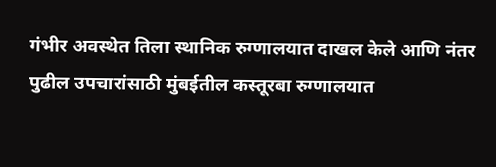गंभीर अवस्थेत तिला स्थानिक रुग्णालयात दाखल केले आणि नंतर पुढील उपचारांसाठी मुंबईतील कस्तूरबा रुग्णालयात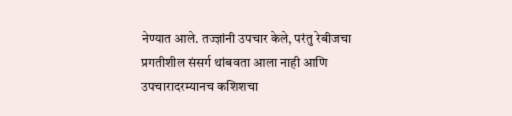नेण्यात आले. तज्ज्ञांनी उपचार केले, परंतु रेबीजचा प्रगतीशील संसर्ग थांबवता आला नाही आणि उपचारादरम्यानच कशिशचा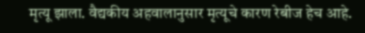मृत्यू झाला. वैद्यकीय अहवालानुसार मृत्यूचे कारण रेबीज हेच आहे.